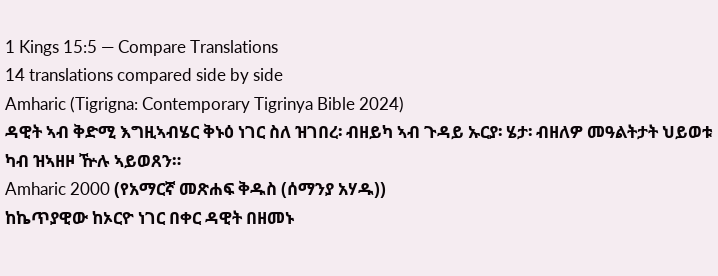1 Kings 15:5 — Compare Translations
14 translations compared side by side
Amharic (Tigrigna: Contemporary Tigrinya Bible 2024)
ዳዊት ኣብ ቅድሚ እግዚኣብሄር ቅኑዕ ነገር ስለ ዝገበረ፡ ብዘይካ ኣብ ጉዳይ ኡርያ፡ ሄታ፡ ብዘለዎ መዓልትታት ህይወቱ ካብ ዝኣዘዞ ዅሉ ኣይወጸን።
Amharic 2000 (የአማርኛ መጽሐፍ ቅዱስ (ሰማንያ አሃዱ))
ከኬጥያዊው ከኦርዮ ነገር በቀር ዳዊት በዘመኑ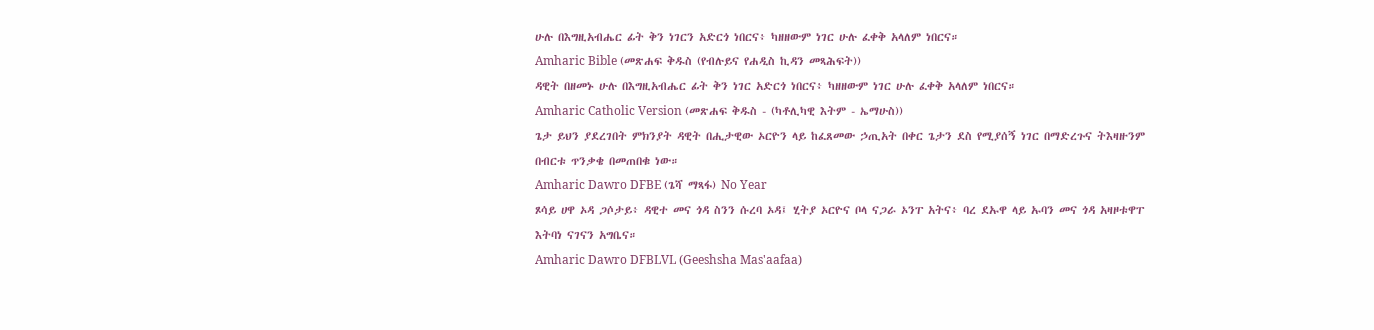ሁሉ በእግዚአብሔር ፊት ቅን ነገርን አድርጎ ነበርና፥ ካዘዘውም ነገር ሁሉ ፈቀቅ አላለም ነበርና።
Amharic Bible (መጽሐፍ ቅዱስ (የብሉይና የሐዲስ ኪዳን መጻሕፍት))
ዳዊት በዘመኑ ሁሉ በእግዚአብሔር ፊት ቅን ነገር አድርጎ ነበርና፥ ካዘዘውም ነገር ሁሉ ፈቀቅ አላለም ነበርና።
Amharic Catholic Version (መጽሐፍ ቅዱስ - (ካቶሊካዊ እትም - ኤማሁስ))
ጌታ ይህን ያደረገበት ምክንያት ዳዊት በሒታዊው ኦርዮን ላይ ከፈጸመው ኃጢአት በቀር ጌታን ደስ የሚያሰኝ ነገር በማድረጉና ትእዛዙንም በብርቱ ጥንቃቄ በመጠበቁ ነው።
Amharic Dawro DFBE (ጌሻ ማጻፋ) No Year
ጾሳይ ሀዋ ኦዳ ጋሶታይ፥ ዳዊተ መና ጎዳ ስንን ሱረባ ኦዳ፤ ሂትያ ኦርዮና ቦላ ናጋራ ኦንፐ አትና፥ ባረ ደኡዋ ላይ ኡባን መና ጎዳ አዛዞቱዋፐ እትባነ ናገናን አግቤና።
Amharic Dawro DFBLVL (Geeshsha Mas'aafaa)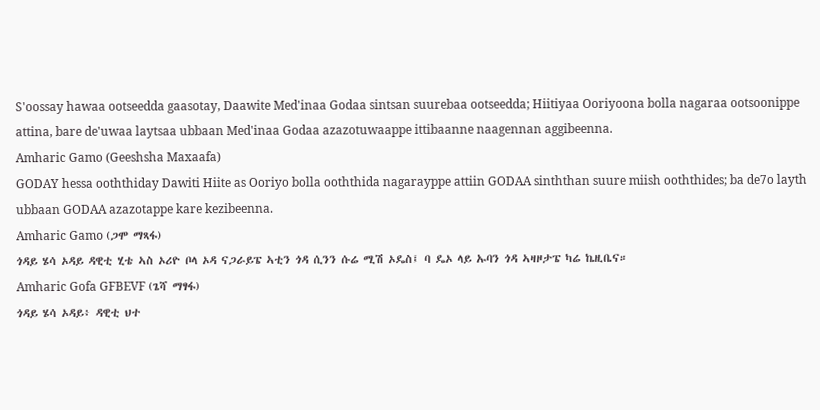S'oossay hawaa ootseedda gaasotay, Daawite Med'inaa Godaa sintsan suurebaa ootseedda; Hiitiyaa Ooriyoona bolla nagaraa ootsoonippe attina, bare de'uwaa laytsaa ubbaan Med'inaa Godaa azazotuwaappe ittibaanne naagennan aggibeenna.
Amharic Gamo (Geeshsha Maxaafa)
GODAY hessa ooththiday Dawiti Hiite as Ooriyo bolla ooththida nagarayppe attiin GODAA sinththan suure miish ooththides; ba de7o layth ubbaan GODAA azazotappe kare kezibeenna.
Amharic Gamo (ጋሞ ማጻፋ)
ጎዳይ ሄሳ ኦዳይ ዳዊቲ ሂቴ ኣስ ኦሪዮ ቦላ ኦዳ ናጋራይፔ ኣቲን ጎዳ ሲንን ሱሬ ሚሽ ኦዴስ፤ ባ ዴኦ ላይ ኡባን ጎዳ ኣዛዞታፔ ካሬ ኬዚቤና።
Amharic Gofa GFBEVF (ጌሻ ማፃፋ)
ጎዳይ ሄሳ ኦዳይ፥ ዳዊቲ ህተ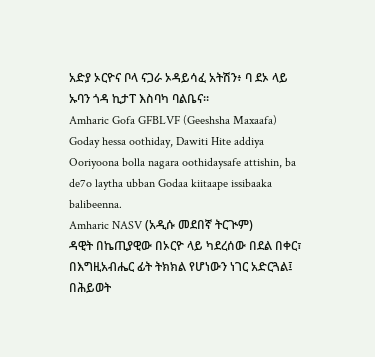አድያ ኦርዮና ቦላ ናጋራ ኦዳይሳፈ አትሽን፥ ባ ደኦ ላይ ኡባን ጎዳ ኪታፐ እስባካ ባልቤና።
Amharic Gofa GFBLVF (Geeshsha Maxaafa)
Goday hessa oothiday, Dawiti Hite addiya Ooriyoona bolla nagara oothidaysafe attishin, ba de7o laytha ubban Godaa kiitaape issibaaka balibeenna.
Amharic NASV (አዲሱ መደበኛ ትርጒም)
ዳዊት በኬጢያዊው በኦርዮ ላይ ካደረሰው በደል በቀር፣ በእግዚአብሔር ፊት ትክክል የሆነውን ነገር አድርጓል፤ በሕይወት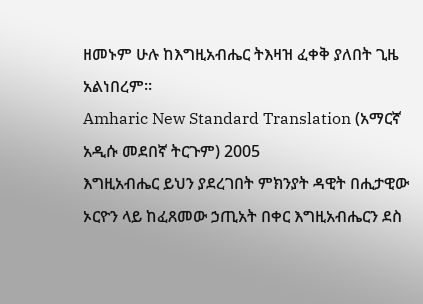ዘመኑም ሁሉ ከእግዚአብሔር ትእዛዝ ፈቀቅ ያለበት ጊዜ አልነበረም።
Amharic New Standard Translation (አማርኛ አዲሱ መደበኛ ትርጉም) 2005
እግዚአብሔር ይህን ያደረገበት ምክንያት ዳዊት በሒታዊው ኦርዮን ላይ ከፈጸመው ኃጢአት በቀር እግዚአብሔርን ደስ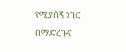የሚያሰኝ ነገር በማድረጉና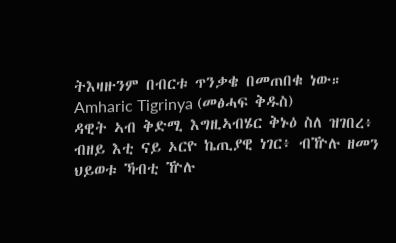ትእዛዙንም በብርቱ ጥንቃቄ በመጠበቁ ነው።
Amharic Tigrinya (መፅሓፍ ቅዱስ)
ዳዊት ኣብ ቅድሚ እግዚኣብሄር ቅኑዕ ስለ ዝገበረ፥ ብዘይ እቲ ናይ ኦርዮ ኬጢያዊ ነገር፥ ብዅሉ ዘመን ህይወቱ ኻብቲ ዅሉ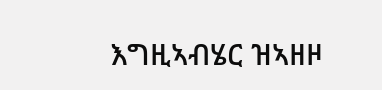እግዚኣብሄር ዝኣዘዞ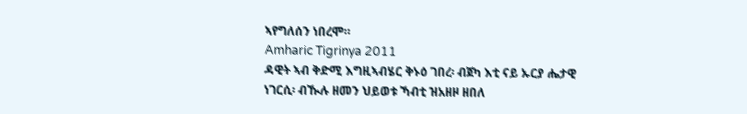ኣየግለሰን ነበረሞ።
Amharic Tigrinya 2011
ዳዊት ኣብ ቅድሚ እግዚኣብሄር ቅኑዕ ገበረ፡ ብጀካ እቲ ናይ ኡርያ ሔታዊ ነገርሲ፡ ብዂሉ ዘመን ህይወቱ ኻብቲ ዝአዘዞ ዘበለ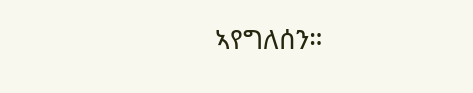ኣየግለሰን።